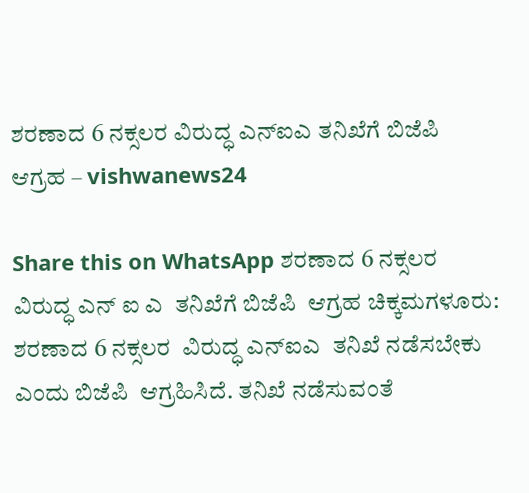ಶರಣಾದ 6 ನಕ್ಸಲರ ವಿರುದ್ಧ ಎನ್‍ಐಎ ತನಿಖೆಗೆ ಬಿಜೆಪಿ  ಆಗ್ರಹ – vishwanews24

Share this on WhatsApp ಶರಣಾದ 6 ನಕ್ಸಲರ  ವಿರುದ್ಧ ಎನ್‍ ಐ ಎ  ತನಿಖೆಗೆ ಬಿಜೆಪಿ  ಆಗ್ರಹ ಚಿಕ್ಕಮಗಳೂರು: ಶರಣಾದ 6 ನಕ್ಸಲರ  ವಿರುದ್ಧ ಎನ್‍ಐಎ  ತನಿಖೆ ನಡೆಸಬೇಕು ಎಂದು ಬಿಜೆಪಿ  ಆಗ್ರಹಿಸಿದೆ. ತನಿಖೆ ನಡೆಸುವಂತೆ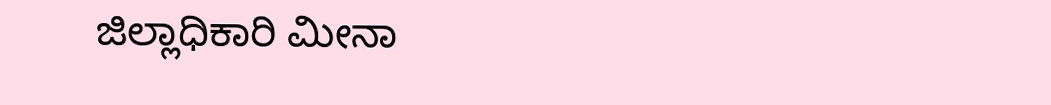ಜಿಲ್ಲಾಧಿಕಾರಿ ಮೀನಾ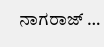ನಾಗರಾಜ್ …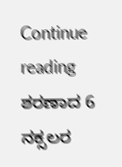Continue reading ಶರಣಾದ 6 ನಕ್ಸಲರ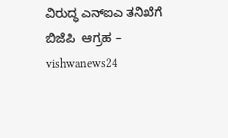ವಿರುದ್ಧ ಎನ್‍ಐಎ ತನಿಖೆಗೆ ಬಿಜೆಪಿ  ಆಗ್ರಹ – vishwanews24